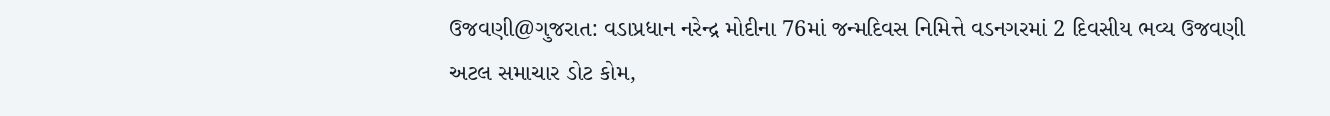ઉજવણી@ગુજરાત: વડાપ્રધાન નરેન્દ્ર મોદીના 76માં જન્મદિવસ નિમિત્તે વડનગરમાં 2 દિવસીય ભવ્ય ઉજવણી
અટલ સમાચાર ડોટ કોમ,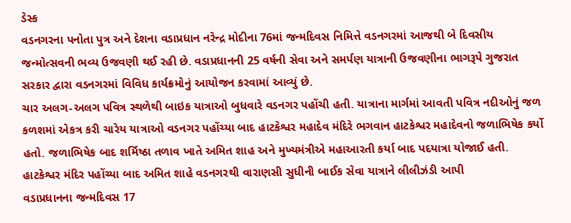ડેસ્ક
વડનગરના પનોતા પુત્ર અને દેશના વડાપ્રધાન નરેન્દ્ર મોદીના 76માં જન્મદિવસ નિમિત્તે વડનગરમાં આજથી બે દિવસીય જન્મોત્સવની ભવ્ય ઉજવણી થઈ રહી છે. વડાપ્રધાનની 25 વર્ષની સેવા અને સમર્પણ યાત્રાની ઉજવણીના ભાગરૂપે ગુજરાત સરકાર દ્વારા વડનગરમાં વિવિધ કાર્યક્રમોનું આયોજન કરવામાં આવ્યું છે.
ચાર અલગ-અલગ પવિત્ર સ્થળેથી બાઇક યાત્રાઓ બુધવારે વડનગર પહોંચી હતી. યાત્રાના માર્ગમાં આવતી પવિત્ર નદીઓનું જળ કળશમાં એકત્ર કરી ચારેય યાત્રાઓ વડનગર પહોંચ્યા બાદ હાટકેશ્વર મહાદેવ મંદિરે ભગવાન હાટકેશ્વર મહાદેવનો જળાભિષેક કર્યો હતો. જળાભિષેક બાદ શર્મિષ્ઠા તળાવ ખાતે અમિત શાહ અને મુખ્યમંત્રીએ મહાઆરતી કર્યા બાદ પદયાત્રા યોજાઈ હતી. હાટકેશ્વર મંદિર પહોંચ્યા બાદ અમિત શાહે વડનગરથી વારાણસી સુધીની બાઈક સેવા યાત્રાને લીલીઝંડી આપી
વડાપ્રધાનના જન્મદિવસ 17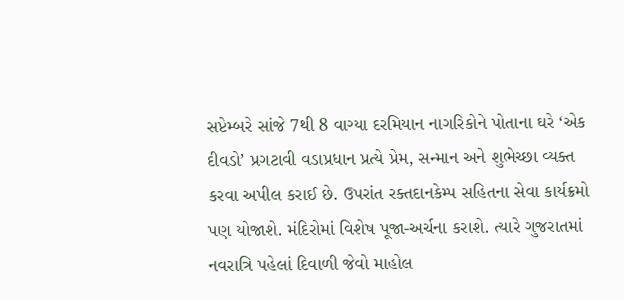સપ્ટેમ્બરે સાંજે 7થી 8 વાગ્યા દરમિયાન નાગરિકોને પોતાના ઘરે ‘એક દીવડો’ પ્રગટાવી વડાપ્રધાન પ્રત્યે પ્રેમ, સન્માન અને શુભેચ્છા વ્યક્ત કરવા અપીલ કરાઈ છે. ઉપરાંત રક્તદાનકેમ્પ સહિતના સેવા કાર્યક્રમો પણ યોજાશે. મંદિરોમાં વિશેષ પૂજા-અર્ચના કરાશે. ત્યારે ગુજરાતમાં નવરાત્રિ પહેલાં દિવાળી જેવો માહોલ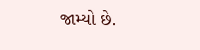જામ્યો છે.